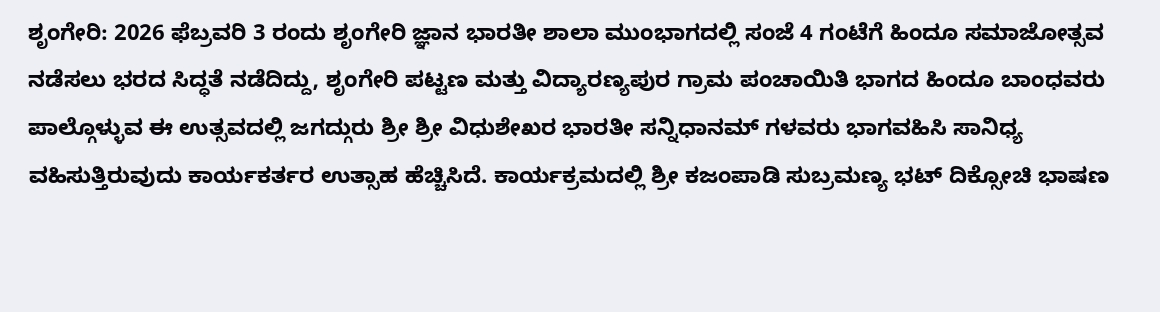ಶೃಂಗೇರಿ: 2026 ಫೆಬ್ರವರಿ 3 ರಂದು ಶೃಂಗೇರಿ ಜ್ಞಾನ ಭಾರತೀ ಶಾಲಾ ಮುಂಭಾಗದಲ್ಲಿ ಸಂಜೆ 4 ಗಂಟೆಗೆ ಹಿಂದೂ ಸಮಾಜೋತ್ಸವ ನಡೆಸಲು ಭರದ ಸಿದ್ಧತೆ ನಡೆದಿದ್ದು, ಶೃಂಗೇರಿ ಪಟ್ಟಣ ಮತ್ತು ವಿದ್ಯಾರಣ್ಯಪುರ ಗ್ರಾಮ ಪಂಚಾಯಿತಿ ಭಾಗದ ಹಿಂದೂ ಬಾಂಧವರು ಪಾಲ್ಗೊಳ್ಳುವ ಈ ಉತ್ಸವದಲ್ಲಿ ಜಗದ್ಗುರು ಶ್ರೀ ಶ್ರೀ ವಿಧುಶೇಖರ ಭಾರತೀ ಸನ್ನಿಧಾನಮ್ ಗಳವರು ಭಾಗವಹಿಸಿ ಸಾನಿಧ್ಯ ವಹಿಸುತ್ತಿರುವುದು ಕಾರ್ಯಕರ್ತರ ಉತ್ಸಾಹ ಹೆಚ್ಚಿಸಿದೆ. ಕಾರ್ಯಕ್ರಮದಲ್ಲಿ ಶ್ರೀ ಕಜಂಪಾಡಿ ಸುಬ್ರಮಣ್ಯ ಭಟ್ ದಿಕ್ಸೋಚಿ ಭಾಷಣ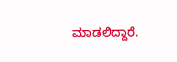ಮಾಡಲಿದ್ದಾರೆ.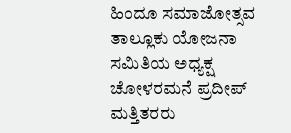ಹಿಂದೂ ಸಮಾಜೋತ್ಸವ ತಾಲ್ಲೂಕು ಯೋಜನಾ ಸಮಿತಿಯ ಅಧ್ಯಕ್ಷ ಚೋಳರಮನೆ ಪ್ರದೀಪ್ ಮತ್ತಿತರರು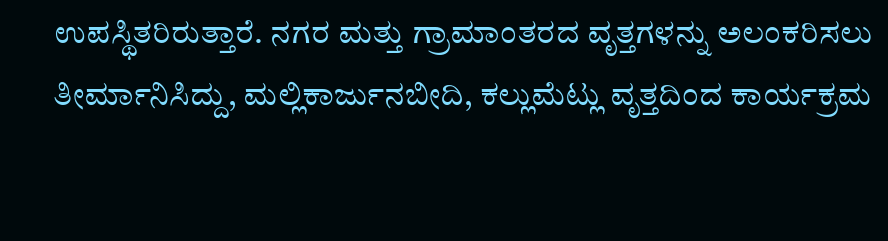ಉಪಸ್ಥಿತರಿರುತ್ತಾರೆ. ನಗರ ಮತ್ತು ಗ್ರಾಮಾಂತರದ ವೃತ್ತಗಳನ್ನು ಅಲಂಕರಿಸಲು ತೀರ್ಮಾನಿಸಿದ್ದು, ಮಲ್ಲಿಕಾರ್ಜುನಬೀದಿ, ಕಲ್ಲುಮೆಟ್ಲು ವೃತ್ತದಿಂದ ಕಾರ್ಯಕ್ರಮ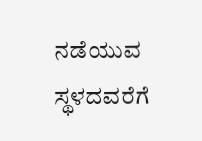ನಡೆಯುವ ಸ್ಥಳದವರೆಗೆ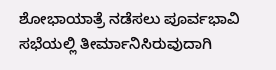ಶೋಭಾಯಾತ್ರೆ ನಡೆಸಲು ಪೂರ್ವಭಾವಿ ಸಭೆಯಲ್ಲಿ ತೀರ್ಮಾನಿಸಿರುವುದಾಗಿ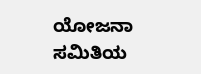ಯೋಜನಾ ಸಮಿತಿಯ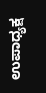ಉಪಾಧ್ಯಕ್ಷ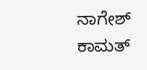ನಾಗೇಶ್ ಕಾಮತ್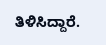ತಿಳಿಸಿದ್ದಾರೆ.